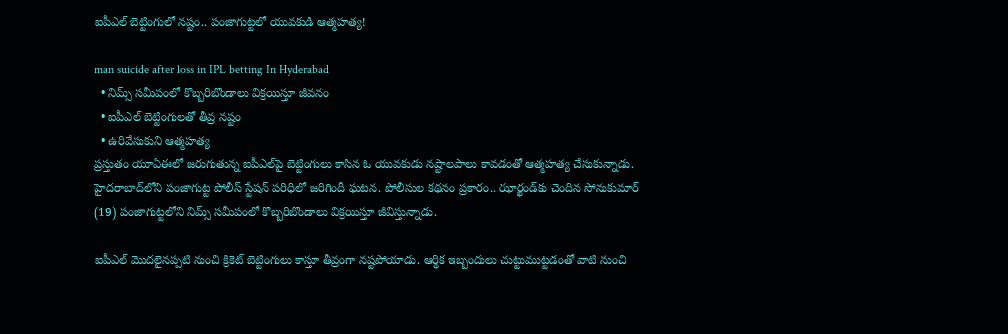ఐపీఎల్ బెట్టింగులో నష్టం.. పంజాగుట్టలో యువకుడి ఆత్మహత్య!

man suicide after loss in IPL betting In Hyderabad
  • నిమ్స్ సమీపంలో కొబ్బరిబొండాలు విక్రయిస్తూ జీవనం
  • ఐపీఎల్ బెట్టింగులతో తీవ్ర నష్టం
  • ఉరివేసుకుని ఆత్మహత్య
ప్రస్తుతం యూఏఈలో జరుగుతున్న ఐపీఎల్‌పై బెట్టింగులు కాసిన ఓ యువకుడు నష్టాలపాలు కావడంతో ఆత్మహత్య చేసుకున్నాడు. హైదరాబాద్‌లోని పంజాగుట్ట పోలీస్ స్టేషన్ పరిధిలో జరిగిందీ ఘటన. పోలీసుల కథనం ప్రకారం.. ఝార్ఖండ్‌కు చెందిన సోనుకుమార్ (19) పంజాగుట్టలోని నిమ్స్ సమీపంలో కొబ్బరిబొండాలు విక్రయిస్తూ జీవిస్తున్నాడు.

ఐపీఎల్ మొదలైనప్పటి నుంచి క్రికెట్ బెట్టింగులు కాస్తూ తీవ్రంగా నష్టపోయాడు. ఆర్థిక ఇబ్బందులు చుట్టుముట్టడంతో వాటి నుంచి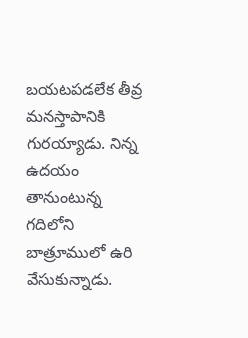బయటపడలేక తీవ్ర మనస్తాపానికి గురయ్యాడు. నిన్న ఉదయం తానుంటున్న గదిలోని బాత్రూములో ఉరి వేసుకున్నాడు.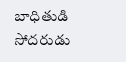బాధితుడి సోదరుడు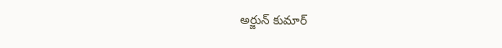అర్జున్ కుమార్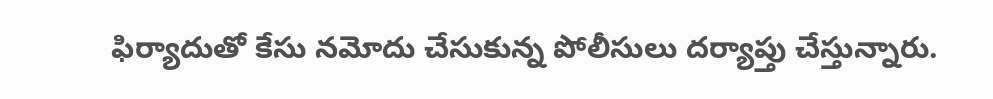ఫిర్యాదుతో కేసు నమోదు చేసుకున్న పోలీసులు దర్యాప్తు చేస్తున్నారు.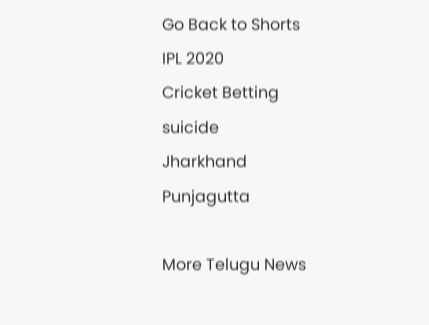Go Back to Shorts
IPL 2020
Cricket Betting
suicide
Jharkhand
Punjagutta

More Telugu News